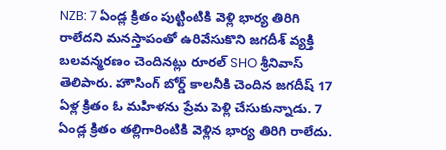NZB: 7 ఏండ్ల క్రితం పుట్టింటికి వెళ్లి భార్య తిరిగి రాలేదని మనస్తాపంతో ఉరివేసుకొని జగదీశ్ వ్యక్తి బలవన్మరణం చెందినట్లు రూరల్ SHO శ్రీనివాస్ తెలిపారు. హౌసింగ్ బోర్డ్ కాలనీకి చెందిన జగదీష్ 17 ఏళ్ల క్రితం ఓ మహిళను ప్రేమ పెళ్లి చేసుకున్నాడు. 7 ఏండ్ల క్రితం తల్లిగారింటికి వెళ్లిన భార్య తిరిగి రాలేదు.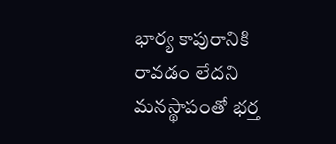భార్య కాపురానికి రావడం లేదని మనస్థాపంతో భర్త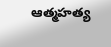ఆత్మహత్య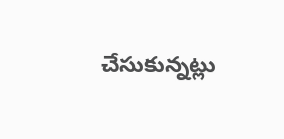చేసుకున్నట్లు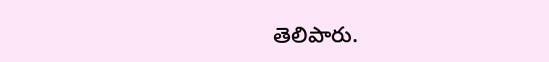తెలిపారు.